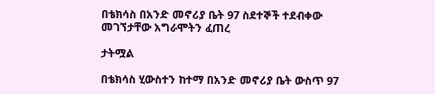በቴክሳስ በአንድ መኖሪያ ቤት 97 ስደተኞች ተደብቀው መገኘታቸው አግራሞትን ፈጠረ

ታትሟል

በቴክሳስ ሂውስተን ከተማ በአንድ መኖሪያ ቤት ውስጥ 97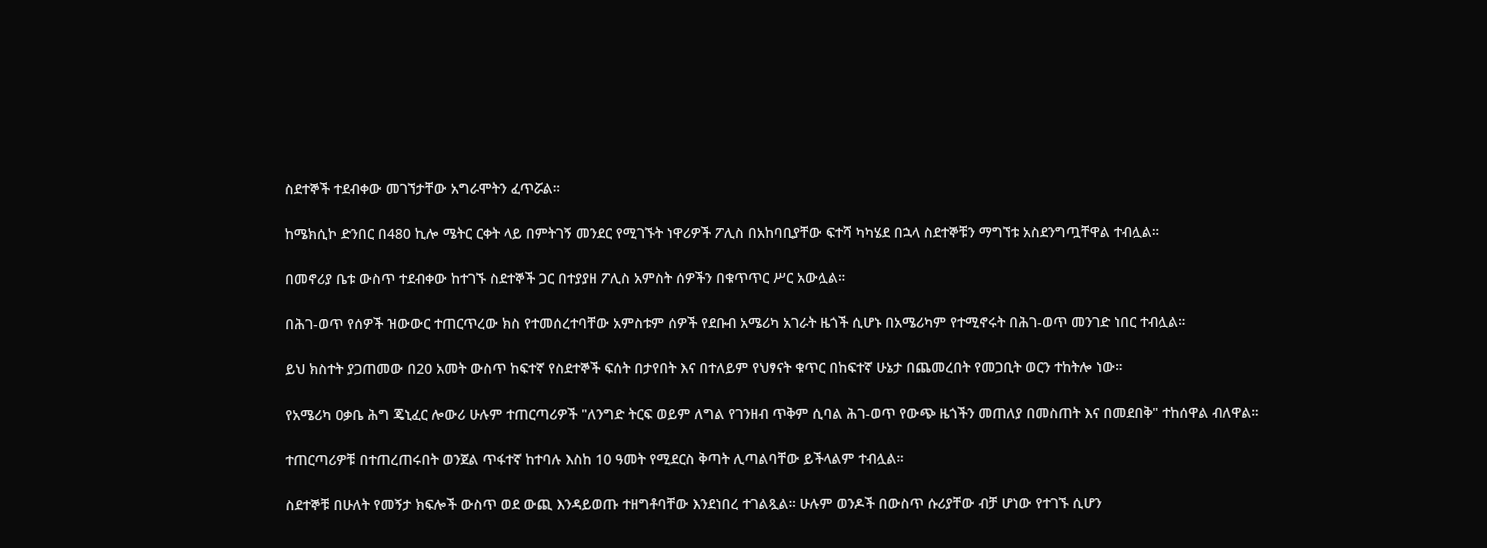ስደተኞች ተደብቀው መገኘታቸው አግራሞትን ፈጥሯል።

ከሜክሲኮ ድንበር በ480 ኪሎ ሜትር ርቀት ላይ በምትገኝ መንደር የሚገኙት ነዋሪዎች ፖሊስ በአከባቢያቸው ፍተሻ ካካሄደ በኋላ ስደተኞቹን ማግኘቱ አስደንግጧቸዋል ተብሏል።

በመኖሪያ ቤቱ ውስጥ ተደብቀው ከተገኙ ስደተኞች ጋር በተያያዘ ፖሊስ አምስት ሰዎችን በቁጥጥር ሥር አውሏል።

በሕገ-ወጥ የሰዎች ዝውውር ተጠርጥረው ክስ የተመሰረተባቸው አምስቱም ሰዎች የደቡብ አሜሪካ አገራት ዜጎች ሲሆኑ በአሜሪካም የተሚኖሩት በሕገ-ወጥ መንገድ ነበር ተብሏል።

ይህ ክስተት ያጋጠመው በ20 አመት ውስጥ ከፍተኛ የስደተኞች ፍሰት በታየበት እና በተለይም የህፃናት ቁጥር በከፍተኛ ሁኔታ በጨመረበት የመጋቢት ወርን ተከትሎ ነው።

የአሜሪካ ዐቃቤ ሕግ ጄኒፈር ሎውሪ ሁሉም ተጠርጣሪዎች "ለንግድ ትርፍ ወይም ለግል የገንዘብ ጥቅም ሲባል ሕገ-ወጥ የውጭ ዜጎችን መጠለያ በመስጠት እና በመደበቅ" ተከሰዋል ብለዋል።

ተጠርጣሪዎቹ በተጠረጠሩበት ወንጀል ጥፋተኛ ከተባሉ እስከ 10 ዓመት የሚደርስ ቅጣት ሊጣልባቸው ይችላልም ተብሏል።

ስደተኞቹ በሁለት የመኝታ ክፍሎች ውስጥ ወደ ውጪ እንዳይወጡ ተዘግቶባቸው እንደነበረ ተገልጿል። ሁሉም ወንዶች በውስጥ ሱሪያቸው ብቻ ሆነው የተገኙ ሲሆን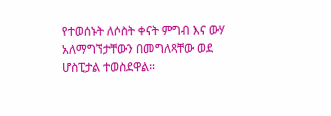የተወሰኑት ለሶስት ቀናት ምግብ እና ውሃ አለማግኘታቸውን በመግለጻቸው ወደ ሆስፒታል ተወስደዋል።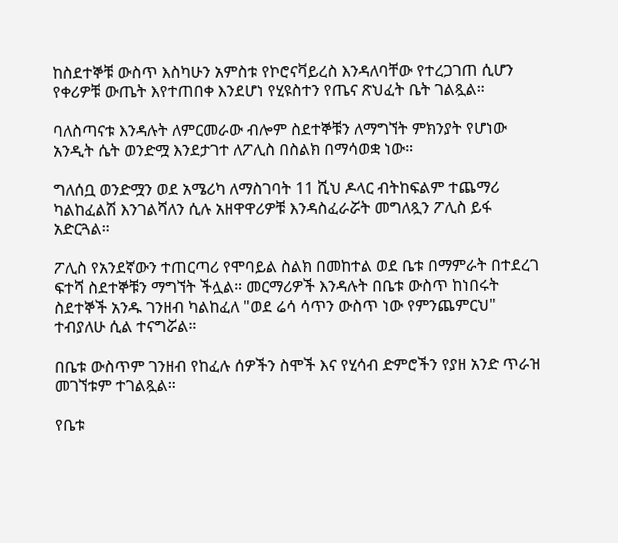ከስደተኞቹ ውስጥ እስካሁን አምስቱ የኮሮናቫይረስ እንዳለባቸው የተረጋገጠ ሲሆን የቀሪዎቹ ውጤት እየተጠበቀ እንደሆነ የሂዩስተን የጤና ጽህፈት ቤት ገልጿል።

ባለስጣናቱ እንዳሉት ለምርመራው ብሎም ስደተኞቹን ለማግኘት ምክንያት የሆነው አንዲት ሴት ወንድሟ እንደታገተ ለፖሊስ በስልክ በማሳወቋ ነው።

ግለሰቧ ወንድሟን ወደ አሜሪካ ለማስገባት 11 ሺህ ዶላር ብትከፍልም ተጨማሪ ካልከፈልሽ እንገልሻለን ሲሉ አዘዋዋሪዎቹ እንዳስፈራሯት መግለጿን ፖሊስ ይፋ አድርጓል።

ፖሊስ የአንደኛውን ተጠርጣሪ የሞባይል ስልክ በመከተል ወደ ቤቱ በማምራት በተደረገ ፍተሻ ስደተኞቹን ማግኘት ችሏል። መርማሪዎች እንዳሉት በቤቱ ውስጥ ከነበሩት ስደተኞች አንዱ ገንዘብ ካልከፈለ "ወደ ሬሳ ሳጥን ውስጥ ነው የምንጨምርህ" ተብያለሁ ሲል ተናግሯል።

በቤቱ ውስጥም ገንዘብ የከፈሉ ሰዎችን ስሞች እና የሂሳብ ድምሮችን የያዘ አንድ ጥራዝ መገኘቱም ተገልጿል።

የቤቱ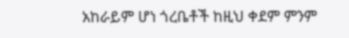አከራይም ሆነ ጎረቤቶች ከዚህ ቀደም ምንም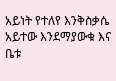አይነት የተለየ እንቅስቃሴ አይተው እንደማያውቁ እና ቤቱ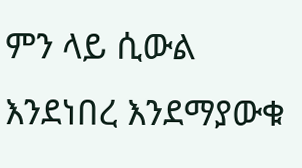ምን ላይ ሲውል እንደነበረ እንደማያውቁ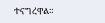ተናግረዋል።